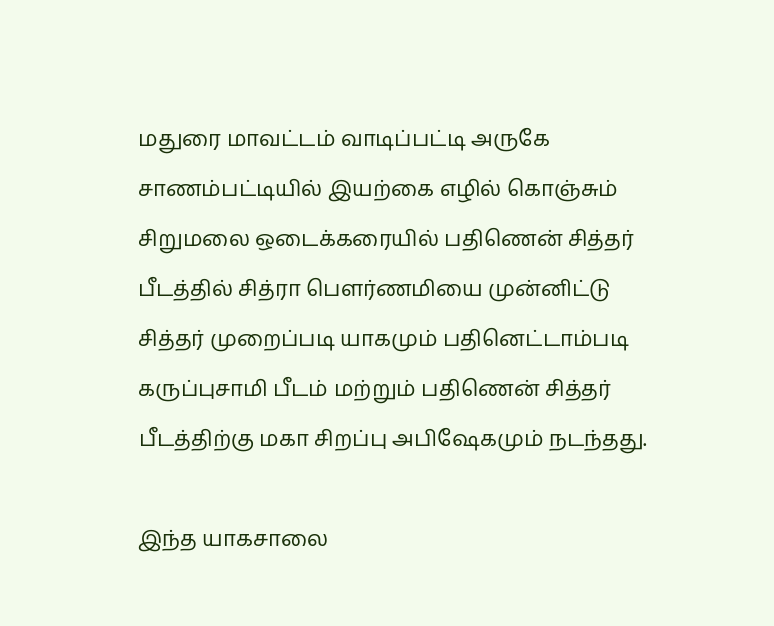மதுரை மாவட்டம் வாடிப்பட்டி அருகே சாணம்பட்டியில் இயற்கை எழில் கொஞ்சும் சிறுமலை ஒடைக்கரையில் பதிணென் சித்தர் பீடத்தில் சித்ரா பௌர்ணமியை முன்னிட்டு சித்தர் முறைப்படி யாகமும் பதினெட்டாம்படி கருப்புசாமி பீடம் மற்றும் பதிணென் சித்தர் பீடத்திற்கு மகா சிறப்பு அபிஷேகமும் நடந்தது.

இந்த யாகசாலை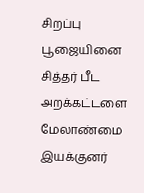சிறப்பு பூஜையினை சித்தர் பீட அறக்கட்டளை மேலாண்மை இயக்குனர்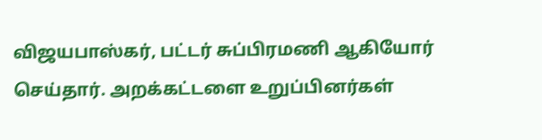விஜயபாஸ்கர், பட்டர் சுப்பிரமணி ஆகியோர் செய்தார். அறக்கட்டளை உறுப்பினர்கள்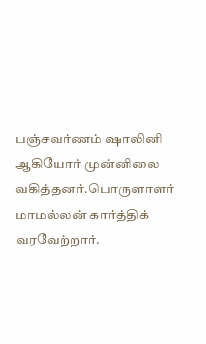பஞ்சவர்ணம் ஷாலினி ஆகியோர் முன்னிலை வகித்தனர்.பொருளாளர் மாமல்லன் கார்த்திக் வரவேற்றார்.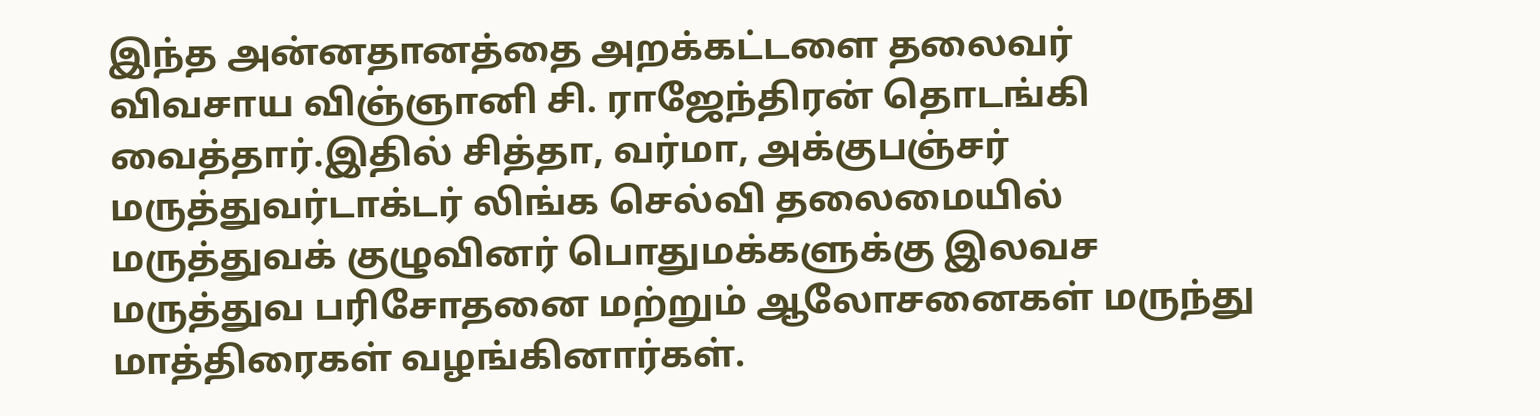இந்த அன்னதானத்தை அறக்கட்டளை தலைவர் விவசாய விஞ்ஞானி சி. ராஜேந்திரன் தொடங்கி வைத்தார்.இதில் சித்தா, வர்மா, அக்குபஞ்சர் மருத்துவர்டாக்டர் லிங்க செல்வி தலைமையில் மருத்துவக் குழுவினர் பொதுமக்களுக்கு இலவச மருத்துவ பரிசோதனை மற்றும் ஆலோசனைகள் மருந்து மாத்திரைகள் வழங்கினார்கள்.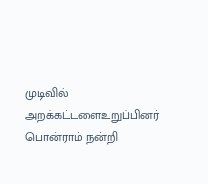முடிவில் அறக்கட்டளைஉறுப்பினர் பொன்ராம் நன்றி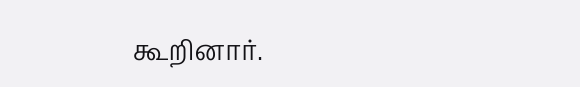கூறினார்.